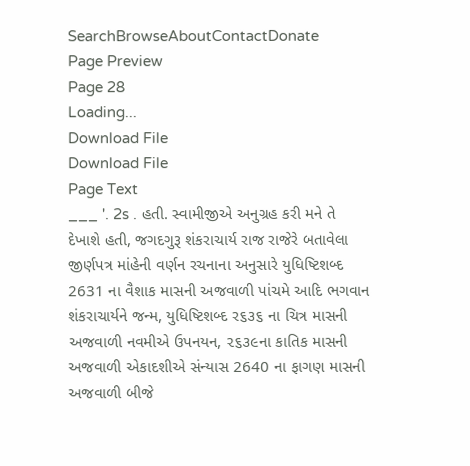SearchBrowseAboutContactDonate
Page Preview
Page 28
Loading...
Download File
Download File
Page Text
___ '. 2s . હતી. સ્વામીજીએ અનુગ્રહ કરી મને તે દેખાશે હતી, જગદગુરૂ શંકરાચાર્ય રાજ રાજેરે બતાવેલા જીર્ણપત્ર માંહેની વર્ણન રચનાના અનુસારે યુધિષ્ટિશબ્દ 2631 ના વૈશાક માસની અજવાળી પાંચમે આદિ ભગવાન શંકરાચાર્યને જન્મ, યુધિષ્ટિશબ્દ ર૬૩૬ ના ચિત્ર માસની અજવાળી નવમીએ ઉપનયન, ૨૬૩૯ના કાતિક માસની અજવાળી એકાદશીએ સંન્યાસ 2640 ના ફાગણ માસની અજવાળી બીજે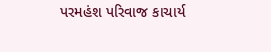પરમહંશ પરિવાજ કાચાર્ય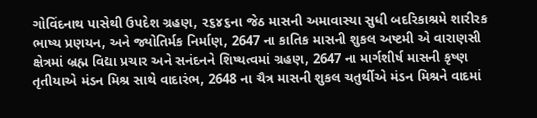ગોવિંદનાથ પાસેથી ઉપદેશ ગ્રહણ, ૨૬૪૬ના જેઠ માસની અમાવાસ્યા સુધી બદરિકાશ્રમે શારીરક ભાષ્ય પ્રણયન, અને જ્યોતિર્મક નિર્માણ, 2647 ના કાતિક માસની શુકલ અષ્ટમી એ વારાણસી ક્ષેત્રમાં બ્રહ્મ વિદ્યા પ્રચાર અને સનંદનને શિષ્યત્વમાં ગ્રહણ, 2647 ના માર્ગશીર્ષ માસની કૃષ્ણ તૃતીયાએ મંડન મિશ્ર સાથે વાદારંભ, 2648 ના ચૈત્ર માસની શુકલ ચતુર્થીએ મંડન મિશ્રને વાદમાં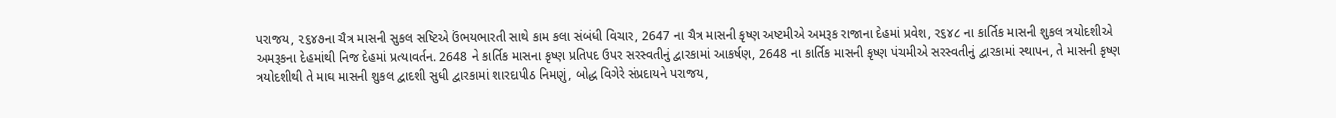પરાજય, ૨૬૪૭ના ચૈત્ર માસની સુકલ સષ્ટિએ ઉંભયભારતી સાથે કામ કલા સંબંધી વિચાર, 2647 ના ચૈત્ર માસની કૃષ્ણ અષ્ટમીએ અમરૂક રાજાના દેહમાં પ્રવેશ, ર૬૪૮ ના કાર્તિક માસની શુકલ ત્રયોદશીએ અમરૂકના દેહમાંથી નિજ દેહમાં પ્રત્યાવર્તન. 2648 ને કાર્તિક માસના કૃષ્ણ પ્રતિપદ ઉપર સરસ્વતીનું દ્વારકામાં આકર્ષણ, 2648 ના કાર્તિક માસની કૃષ્ણ પંચમીએ સરસ્વતીનું દ્વારકામાં સ્થાપન, તે માસની કૃષ્ણ ત્રયોદશીથી તે માઘ માસની શુકલ દ્વાદશી સુધી દ્વારકામાં શારદાપીઠ નિમણું, બોદ્ધ વિગેરે સંપ્રદાયને પરાજય,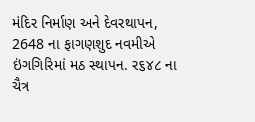મંદિર નિર્માણ અને દેવરથાપન, 2648 ના ફાગણશુદ નવમીએ ઇંગગિરિમાં મઠ સ્થાપન. ર૬૪૮ ના ચૈત્ર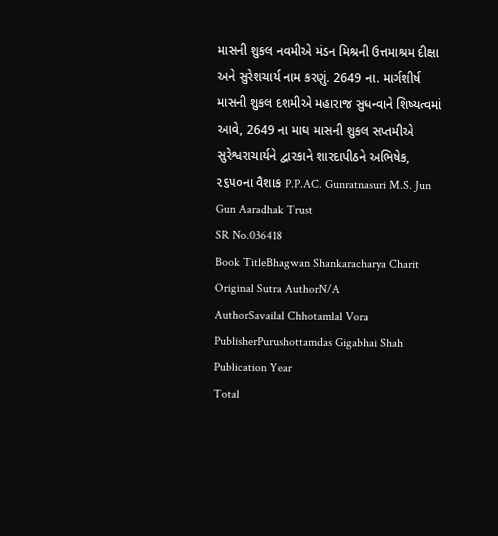માસની શુકલ નવમીએ મંડન મિશ્રની ઉત્તમાશ્રમ દીક્ષા અને સુરેશચાર્ય નામ કરણું. 2649 ના. માર્ગશીર્ષ માસની શુકલ દશમીએ મહારાજ સુધન્વાને શિષ્યત્વમાં આવે, 2649 ના માઘ માસની શુકલ સપ્તમીએ સુરેશ્વરાચાર્યને દ્વારકાને શારદાપીઠને અભિષેક, ૨૬૫૦ના વૈશાક P.P.AC. Gunratnasuri M.S. Jun Gun Aaradhak Trust
SR No.036418
Book TitleBhagwan Shankaracharya Charit
Original Sutra AuthorN/A
AuthorSavailal Chhotamlal Vora
PublisherPurushottamdas Gigabhai Shah
Publication Year
Total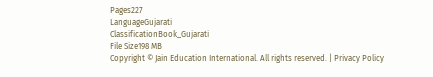Pages227
LanguageGujarati
ClassificationBook_Gujarati
File Size198 MB
Copyright © Jain Education International. All rights reserved. | Privacy Policy